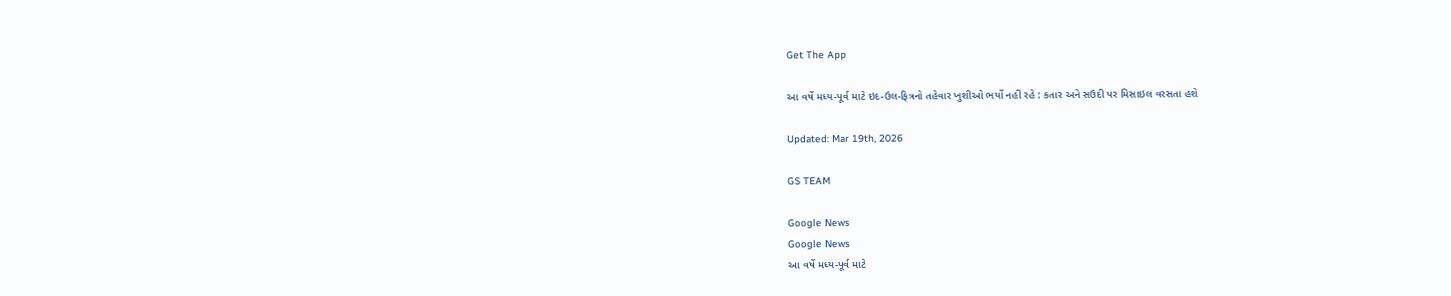Get The App

આ વર્ષે મધ્ય-પૂર્વ માટે ઇદ-ઉલ-ફિત્રનો તહેવાર ખુશીઓ ભર્યો નહીં રહે : કતાર અને સઉદી પર મિસાઇલ વરસતા હશે

Updated: Mar 19th, 2026

GS TEAM

Google News
Google News
આ વર્ષે મધ્ય-પૂર્વ માટે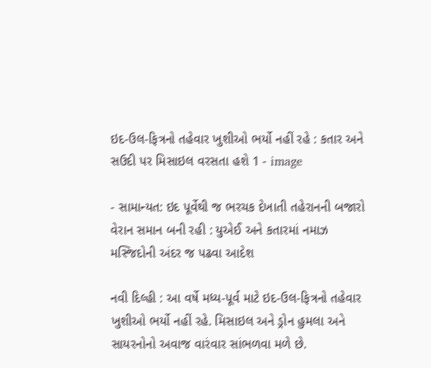ઇદ-ઉલ-ફિત્રનો તહેવાર ખુશીઓ ભર્યો નહીં રહે : કતાર અને સઉદી પર મિસાઇલ વરસતા હશે 1 - image

- સામાન્યત: ઇદ પૂર્વેથી જ ભરચક દેખાતી તહેરાનની બજારો વેરાન સમાન બની રહી : યુએઈ અને કતારમાં નમાઝ મસ્જિદોની અંદર જ પઢવા આદેશ

નવી દિલ્હી : આ વર્ષે મધ્ય-પૂર્વ માટે ઇદ-ઉલ-ફિત્રનો તહેવાર ખુશીઓ ભર્યો નહીં રહે. મિસાઇલ અને ડ્રોન હુમલા અને સાયરનોનો અવાજ વારંવાર સાંભળવા મળે છે.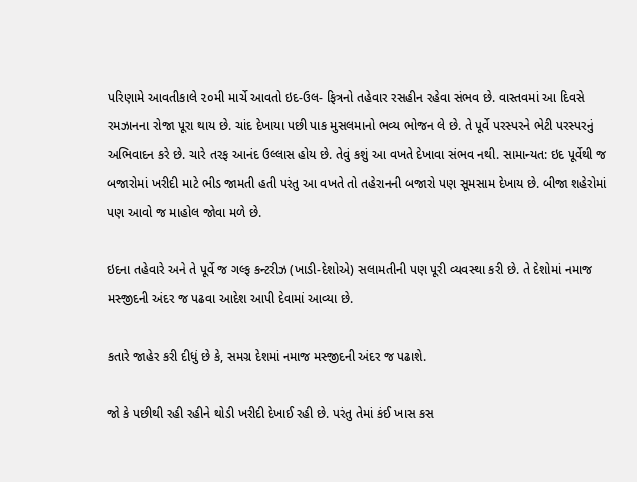પરિણામે આવતીકાલે ૨૦મી માર્ચે આવતો ઇદ-ઉલ- ફિત્રનો તહેવાર રસહીન રહેવા સંભવ છે. વાસ્તવમાં આ દિવસે રમઝાનના રોજા પૂરા થાય છે. ચાંદ દેખાયા પછી પાક મુસલમાનો ભવ્ય ભોજન લે છે. તે પૂર્વે પરસ્પરને ભેટી પરસ્પરનું અભિવાદન કરે છે. ચારે તરફ આનંદ ઉલ્લાસ હોય છે. તેવું કશું આ વખતે દેખાવા સંભવ નથી. સામાન્યત: ઇદ પૂર્વેથી જ બજારોમાં ખરીદી માટે ભીડ જામતી હતી પરંતુ આ વખતે તો તહેરાનની બજારો પણ સૂમસામ દેખાય છે. બીજા શહેરોમાં પણ આવો જ માહોલ જોવા મળે છે.

ઇદના તહેવારે અને તે પૂર્વે જ ગલ્ફ કન્ટરીઝ (ખાડી-દેશોએ) સલામતીની પણ પૂરી વ્યવસ્થા કરી છે. તે દેશોમાં નમાજ મસ્જીદની અંદર જ પઢવા આદેશ આપી દેવામાં આવ્યા છે.

કતારે જાહેર કરી દીધું છે કે, સમગ્ર દેશમાં નમાજ મસ્જીદની અંદર જ પઢાશે.

જો કે પછીથી રહી રહીને થોડી ખરીદી દેખાઈ રહી છે. પરંતુ તેમાં કંઈ ખાસ કસ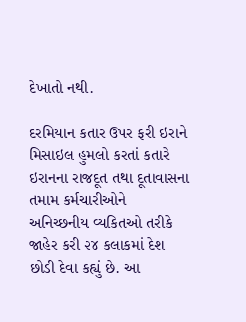દેખાતો નથી.

દરમિયાન કતાર ઉપર ફરી ઇરાને મિસાઇલ હુમલો કરતાં કતારે ઇરાનના રાજદૂત તથા દૂતાવાસના તમામ કર્મચારીઓને અનિચ્છનીય વ્યકિતઓ તરીકે જાહેર કરી ૨૪ કલાકમાં દેશ છોડી દેવા કહ્યું છે. આ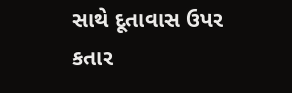સાથે દૂતાવાસ ઉપર કતાર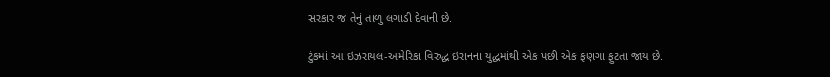સરકાર જ તેનું તાળુ લગાડી દેવાની છે.

ટુંકમાં આ ઇઝરાયલ-અમેરિકા વિરુદ્ધ ઇરાનના યુદ્ધમાંથી એક પછી એક ફણગા ફુટતા જાય છે.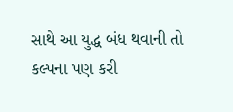સાથે આ યુદ્ધ બંધ થવાની તો કલ્પના પણ કરી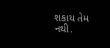શકાય તેમ નથી.